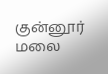குன்னூர் மலை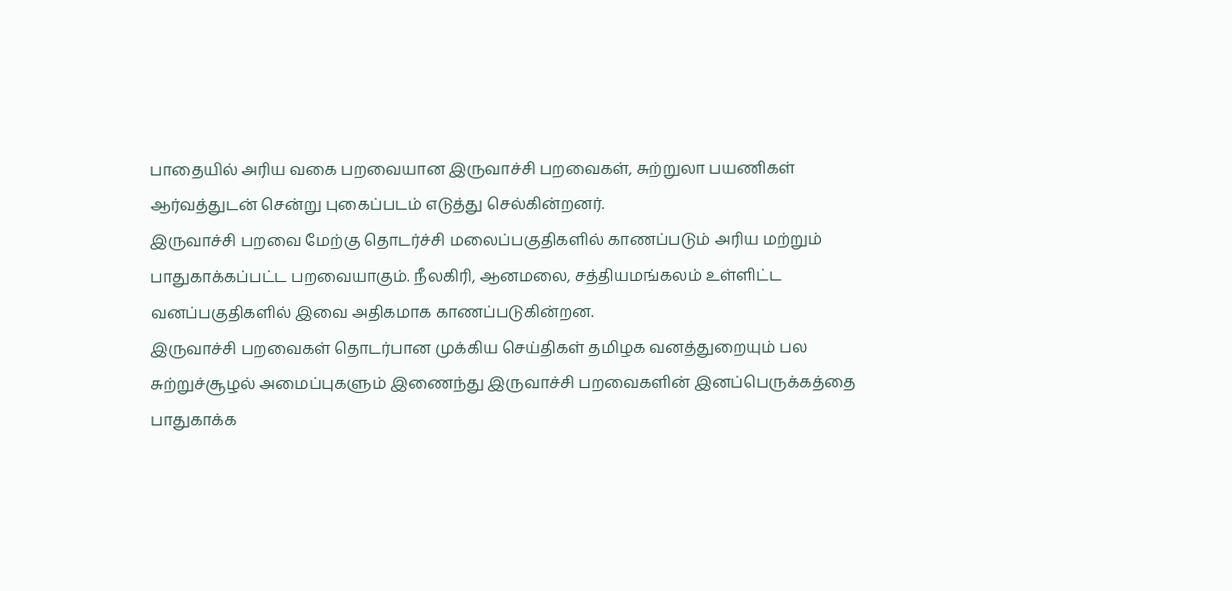பாதையில் அரிய வகை பறவையான இருவாச்சி பறவைகள், சுற்றுலா பயணிகள் ஆர்வத்துடன் சென்று புகைப்படம் எடுத்து செல்கின்றனர்.
இருவாச்சி பறவை மேற்கு தொடர்ச்சி மலைப்பகுதிகளில் காணப்படும் அரிய மற்றும் பாதுகாக்கப்பட்ட பறவையாகும். நீலகிரி, ஆனமலை, சத்தியமங்கலம் உள்ளிட்ட வனப்பகுதிகளில் இவை அதிகமாக காணப்படுகின்றன.
இருவாச்சி பறவைகள் தொடர்பான முக்கிய செய்திகள் தமிழக வனத்துறையும் பல சுற்றுச்சூழல் அமைப்புகளும் இணைந்து இருவாச்சி பறவைகளின் இனப்பெருக்கத்தை பாதுகாக்க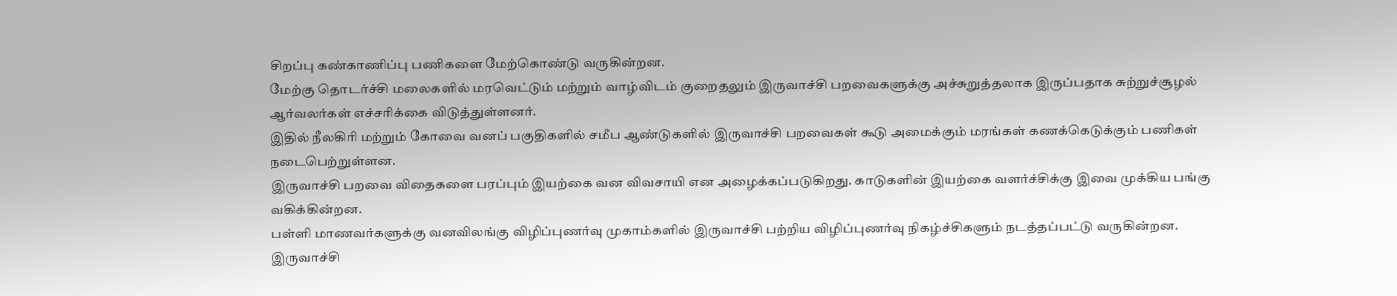சிறப்பு கண்காணிப்பு பணிகளை மேற்கொண்டு வருகின்றன.
மேற்கு தொடர்ச்சி மலைகளில் மரவெட்டும் மற்றும் வாழ்விடம் குறைதலும் இருவாச்சி பறவைகளுக்கு அச்சுறுத்தலாக இருப்பதாக சுற்றுச்சூழல் ஆர்வலர்கள் எச்சரிக்கை விடுத்துள்ளனர்.
இதில் நீலகிரி மற்றும் கோவை வனப் பகுதிகளில் சமீப ஆண்டுகளில் இருவாச்சி பறவைகள் கூடு அமைக்கும் மரங்கள் கணக்கெடுக்கும் பணிகள் நடைபெற்றுள்ளன.
இருவாச்சி பறவை விதைகளை பரப்பும் இயற்கை வன விவசாயி என அழைக்கப்படுகிறது. காடுகளின் இயற்கை வளர்ச்சிக்கு இவை முக்கிய பங்கு வகிக்கின்றன.
பள்ளி மாணவர்களுக்கு வனவிலங்கு விழிப்புணர்வு முகாம்களில் இருவாச்சி பற்றிய விழிப்புணர்வு நிகழ்ச்சிகளும் நடத்தப்பட்டு வருகின்றன.
இருவாச்சி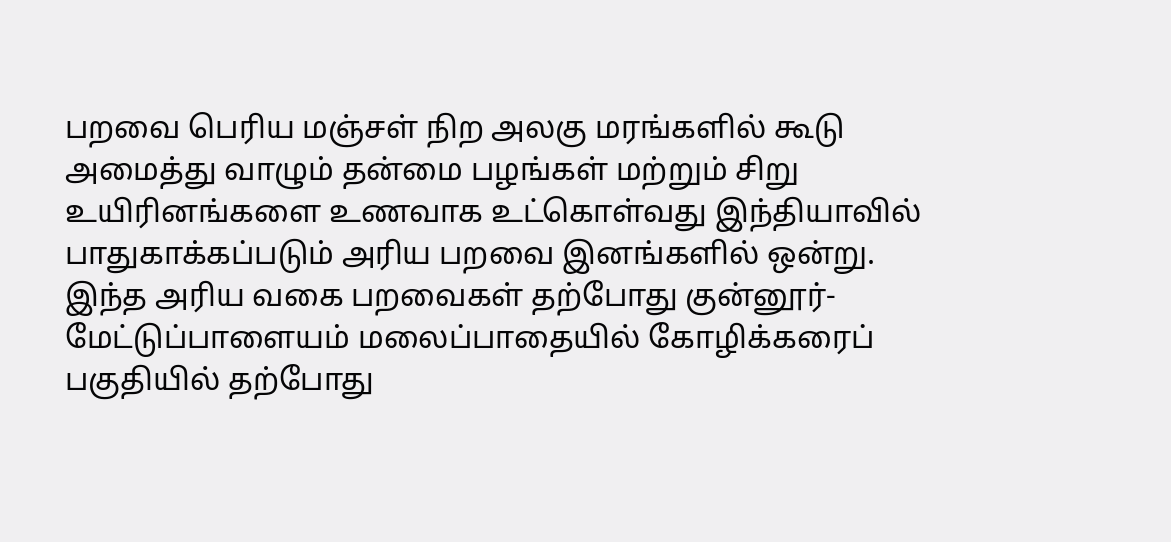பறவை பெரிய மஞ்சள் நிற அலகு மரங்களில் கூடு அமைத்து வாழும் தன்மை பழங்கள் மற்றும் சிறு உயிரினங்களை உணவாக உட்கொள்வது இந்தியாவில் பாதுகாக்கப்படும் அரிய பறவை இனங்களில் ஒன்று.
இந்த அரிய வகை பறவைகள் தற்போது குன்னூர்- மேட்டுப்பாளையம் மலைப்பாதையில் கோழிக்கரைப் பகுதியில் தற்போது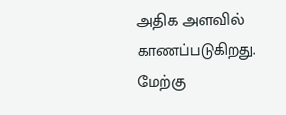அதிக அளவில் காணப்படுகிறது.
மேற்கு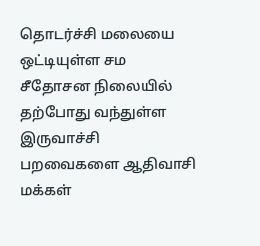தொடர்ச்சி மலையை ஒட்டியுள்ள சம சீதோசன நிலையில் தற்போது வந்துள்ள இருவாச்சி பறவைகளை ஆதிவாசி மக்கள்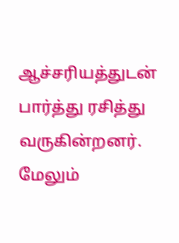ஆச்சரியத்துடன் பார்த்து ரசித்து வருகின்றனர். மேலும்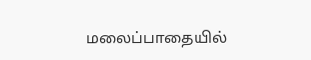மலைப்பாதையில்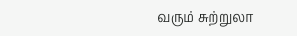வரும் சுற்றுலா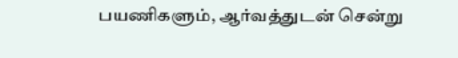பயணிகளும், ஆர்வத்துடன் சென்று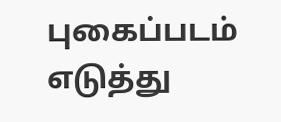புகைப்படம் எடுத்து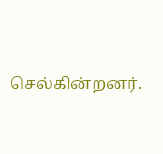செல்கின்றனர்.